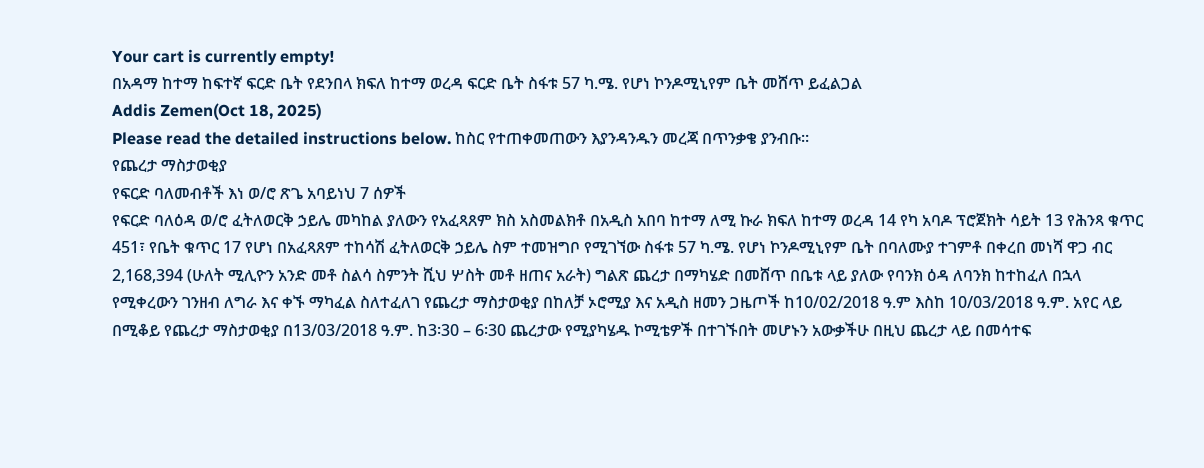Your cart is currently empty!
በአዳማ ከተማ ከፍተኛ ፍርድ ቤት የደንበላ ክፍለ ከተማ ወረዳ ፍርድ ቤት ስፋቱ 57 ካ.ሜ. የሆነ ኮንዶሚኒየም ቤት መሸጥ ይፈልጋል
Addis Zemen(Oct 18, 2025)
Please read the detailed instructions below. ከስር የተጠቀመጠውን እያንዳንዱን መረጃ በጥንቃቄ ያንብቡ።
የጨረታ ማስታወቂያ
የፍርድ ባለመብቶች እነ ወ/ሮ ጽጌ አባይነህ 7 ሰዎች
የፍርድ ባለዕዳ ወ/ሮ ፈትለወርቅ ኃይሌ መካከል ያለውን የአፈጻጸም ክስ አስመልክቶ በአዲስ አበባ ከተማ ለሚ ኩራ ክፍለ ከተማ ወረዳ 14 የካ አባዶ ፕሮጀክት ሳይት 13 የሕንጻ ቁጥር 451፣ የቤት ቁጥር 17 የሆነ በአፈጻጸም ተከሳሽ ፈትለወርቅ ኃይሌ ስም ተመዝግቦ የሚገኘው ስፋቱ 57 ካ.ሜ. የሆነ ኮንዶሚኒየም ቤት በባለሙያ ተገምቶ በቀረበ መነሻ ዋጋ ብር 2,168,394 (ሁለት ሚሊዮን አንድ መቶ ስልሳ ስምንት ሺህ ሦስት መቶ ዘጠና አራት) ግልጽ ጨረታ በማካሄድ በመሸጥ በቤቱ ላይ ያለው የባንክ ዕዳ ለባንክ ከተከፈለ በኋላ የሚቀረውን ገንዘብ ለግራ እና ቀኙ ማካፈል ስለተፈለገ የጨረታ ማስታወቂያ በከለቻ ኦሮሚያ እና አዲስ ዘመን ጋዜጦች ከ10/02/2018 ዓ.ም እስከ 10/03/2018 ዓ.ም. አየር ላይ በሚቆይ የጨረታ ማስታወቂያ በ13/03/2018 ዓ.ም. ከ3፡30 – 6፡30 ጨረታው የሚያካሄዱ ኮሚቴዎች በተገኙበት መሆኑን አውቃችሁ በዚህ ጨረታ ላይ በመሳተፍ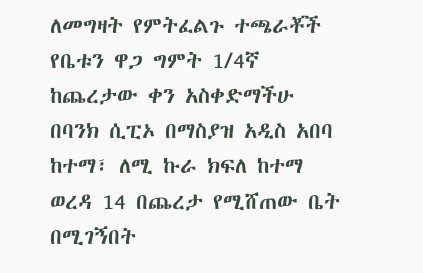ለመግዛት የምትፈልጉ ተጫራቾች የቤቱን ዋጋ ግምት 1/4ኛ ከጨረታው ቀን አስቀድማችሁ በባንክ ሲፒኦ በማስያዝ አዲስ አበባ ከተማ፣ ለሚ ኩራ ክፍለ ከተማ ወረዳ 14 በጨረታ የሚሸጠው ቤት በሚገኝበት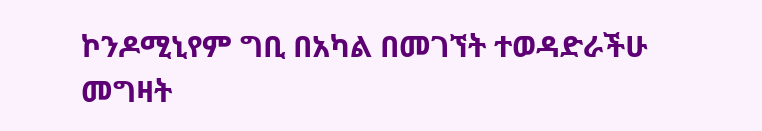ኮንዶሚኒየም ግቢ በአካል በመገኘት ተወዳድራችሁ መግዛት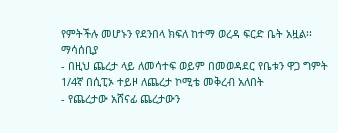የምትችሉ መሆኑን የደንበላ ክፍለ ከተማ ወረዳ ፍርድ ቤት አዟል፡፡
ማሳሰቢያ
- በዚህ ጨረታ ላይ ለመሳተፍ ወይም በመወዳደር የቤቱን ዋጋ ግምት 1/4ኛ በሲፒኦ ተይዞ ለጨረታ ኮሚቴ መቅረብ አለበት
- የጨረታው አሸናፊ ጨረታውን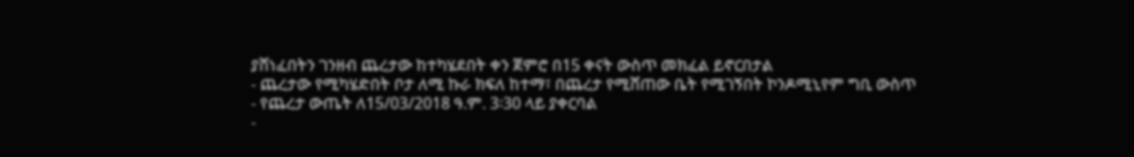ያሸነፈበትን ገንዘብ ጨረታው ከተካሄደበት ቀን ጀምሮ በ15 ቀናት ውስጥ መክፈል ይኖርበታል
- ጨረታው የሚካሄድበት ቦታ ለሚ ኩራ ክፍለ ከተማ፣ በጨረታ የሚሸጠው ቤት የሚገኝበት ኮንዶሚኒየም ግቢ ውስጥ
- የጨረታ ውጤት ለ15/03/2018 ዓ.ም. 3፡30 ላይ ያቀርባል
-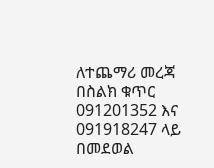ለተጨማሪ መረጃ በስልክ ቁጥር 091201352 እና 091918247 ላይ በመደወል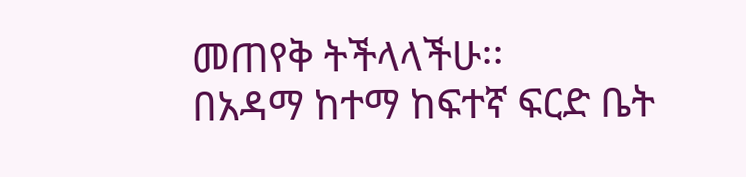መጠየቅ ትችላላችሁ፡፡
በአዳማ ከተማ ከፍተኛ ፍርድ ቤት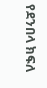የደንበላ ክፍለ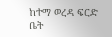ከተማ ወረዳ ፍርድ ቤት